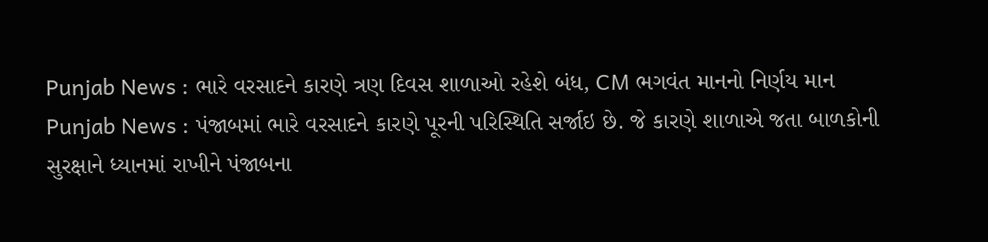Punjab News : ભારે વરસાદને કારણે ત્રણ દિવસ શાળાઓ રહેશે બંધ, CM ભગવંત માનનો નિર્ણય માન
Punjab News : પંજાબમાં ભારે વરસાદને કારણે પૂરની પરિસ્થિતિ સર્જાઇ છે. જે કારણે શાળાએ જતા બાળકોની સુરક્ષાને ધ્યાનમાં રાખીને પંજાબના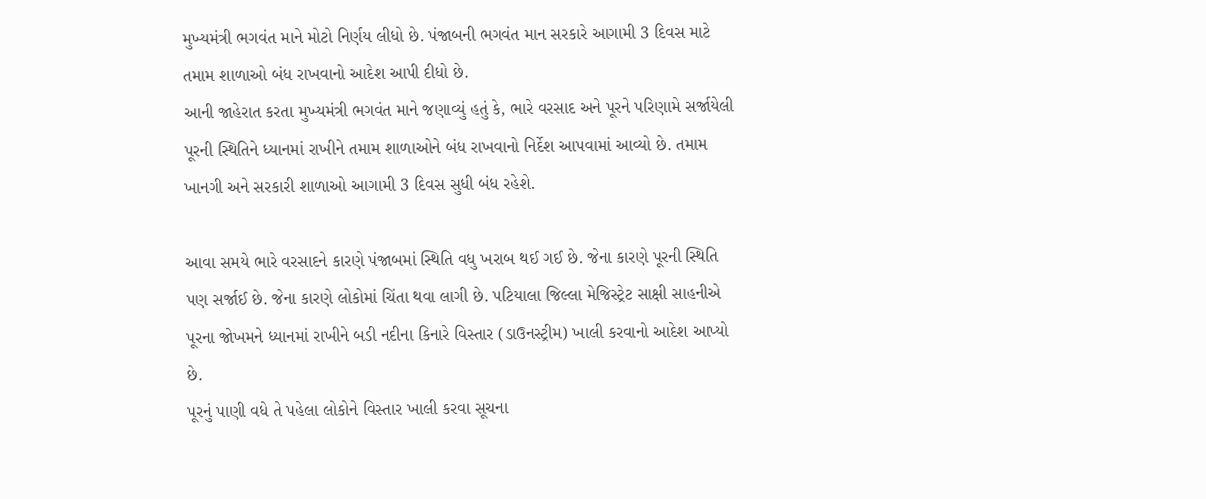મુખ્યમંત્રી ભગવંત માને મોટો નિર્ણય લીધો છે. પંજાબની ભગવંત માન સરકારે આગામી 3 દિવસ માટે તમામ શાળાઓ બંધ રાખવાનો આદેશ આપી દીધો છે.
આની જાહેરાત કરતા મુખ્યમંત્રી ભગવંત માને જણાવ્યું હતું કે, ભારે વરસાદ અને પૂરને પરિણામે સર્જાયેલી પૂરની સ્થિતિને ધ્યાનમાં રાખીને તમામ શાળાઓને બંધ રાખવાનો નિર્દેશ આપવામાં આવ્યો છે. તમામ ખાનગી અને સરકારી શાળાઓ આગામી 3 દિવસ સુધી બંધ રહેશે.

આવા સમયે ભારે વરસાદને કારણે પંજાબમાં સ્થિતિ વધુ ખરાબ થઈ ગઈ છે. જેના કારણે પૂરની સ્થિતિ પણ સર્જાઈ છે. જેના કારણે લોકોમાં ચિંતા થવા લાગી છે. પટિયાલા જિલ્લા મેજિસ્ટ્રેટ સાક્ષી સાહનીએ પૂરના જોખમને ધ્યાનમાં રાખીને બડી નદીના કિનારે વિસ્તાર (ડાઉનસ્ટ્રીમ) ખાલી કરવાનો આદેશ આપ્યો છે.
પૂરનું પાણી વધે તે પહેલા લોકોને વિસ્તાર ખાલી કરવા સૂચના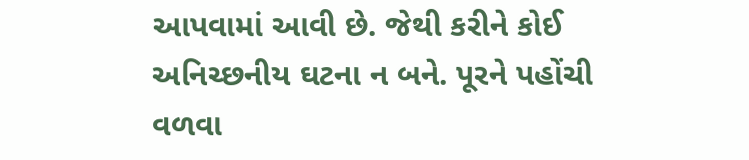આપવામાં આવી છે. જેથી કરીને કોઈ અનિચ્છનીય ઘટના ન બને. પૂરને પહોંચી વળવા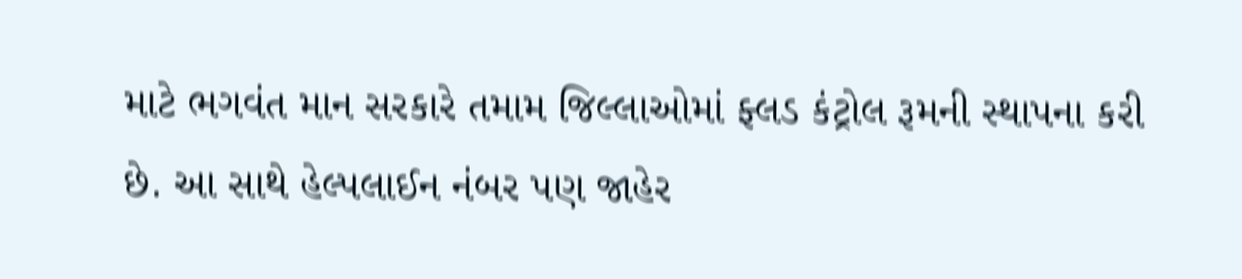માટે ભગવંત માન સરકારે તમામ જિલ્લાઓમાં ફ્લડ કંટ્રોલ રૂમની સ્થાપના કરી છે. આ સાથે હેલ્પલાઈન નંબર પણ જાહેર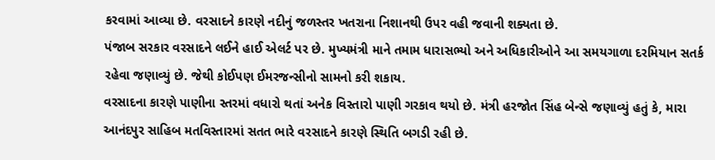કરવામાં આવ્યા છે. વરસાદને કારણે નદીનું જળસ્તર ખતરાના નિશાનથી ઉપર વહી જવાની શક્યતા છે.
પંજાબ સરકાર વરસાદને લઈને હાઈ એલર્ટ પર છે. મુખ્યમંત્રી માને તમામ ધારાસભ્યો અને અધિકારીઓને આ સમયગાળા દરમિયાન સતર્ક રહેવા જણાવ્યું છે. જેથી કોઈપણ ઈમરજન્સીનો સામનો કરી શકાય.
વરસાદના કારણે પાણીના સ્તરમાં વધારો થતાં અનેક વિસ્તારો પાણી ગરકાવ થયો છે. મંત્રી હરજોત સિંહ બેન્સે જણાવ્યું હતું કે, મારા આનંદપુર સાહિબ મતવિસ્તારમાં સતત ભારે વરસાદને કારણે સ્થિતિ બગડી રહી છે.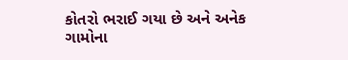કોતરો ભરાઈ ગયા છે અને અનેક ગામોના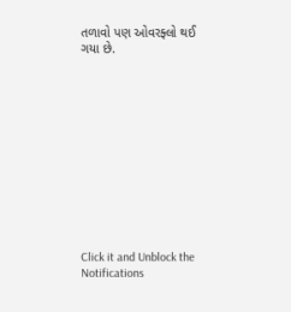તળાવો પણ ઓવરફ્લો થઈ ગયા છે.












Click it and Unblock the Notifications